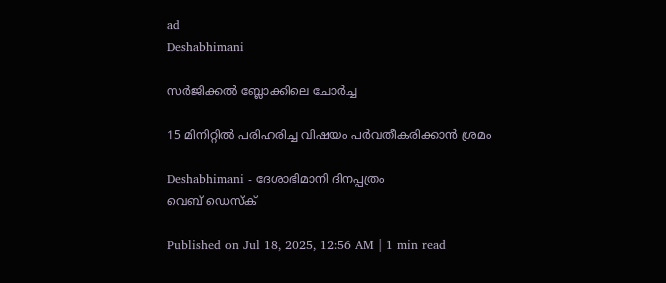ad
Deshabhimani

സർജിക്കൽ ബ്ലോക്കിലെ ചോർച്ച

15 മിനിറ്റിൽ പരിഹരിച്ച വിഷയം പർവതീകരിക്കാൻ ശ്രമം

Deshabhimani - ദേശാഭിമാനി ദിനപ്പത്രം
വെബ് ഡെസ്ക്

Published on Jul 18, 2025, 12:56 AM | 1 min read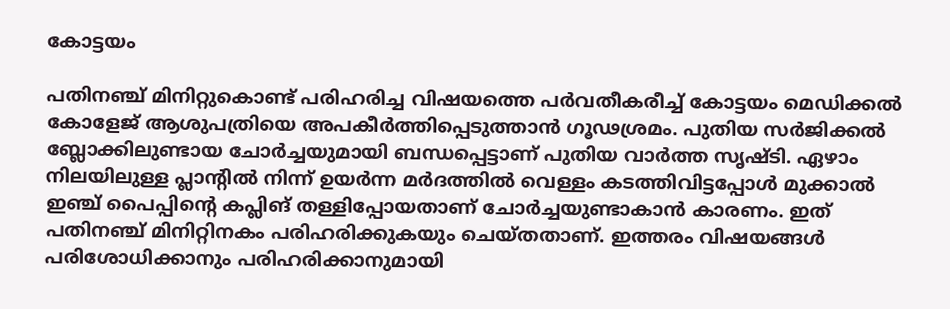കോട്ടയം

പതിനഞ്ച്‌ മിനിറ്റുകൊണ്ട്‌ പരിഹരിച്ച വിഷയത്തെ പർവതീകരീച്ച്‌ കോട്ടയം മെഡിക്കൽ കോളേജ്‌ ആശുപത്രിയെ അപകീർത്തിപ്പെടുത്താൻ ഗൂഢശ്രമം. പുതിയ സർജിക്കൽ ബ്ലോക്കിലുണ്ടായ ചോർച്ചയുമായി ബന്ധപ്പെട്ടാണ്‌ പുതിയ വാർത്ത സൃഷ്‌ടി. ഏഴാം നിലയിലുള്ള പ്ലാന്റിൽ നിന്ന്‌ ഉയർന്ന മർദത്തിൽ വെള്ളം കടത്തിവിട്ടപ്പോൾ മുക്കാൽ ഇഞ്ച്‌ പൈപ്പിന്റെ കപ്ലിങ് തള്ളിപ്പോയതാണ്‌ ചോർച്ചയുണ്ടാകാൻ കാരണം. ഇത്‌ പതിനഞ്ച്‌ മിനിറ്റിനകം പരിഹരിക്കുകയും ചെയ്തതാണ്‌. ഇത്തരം വിഷയങ്ങൾ പരിശോധിക്കാനും പരിഹരിക്കാനുമായി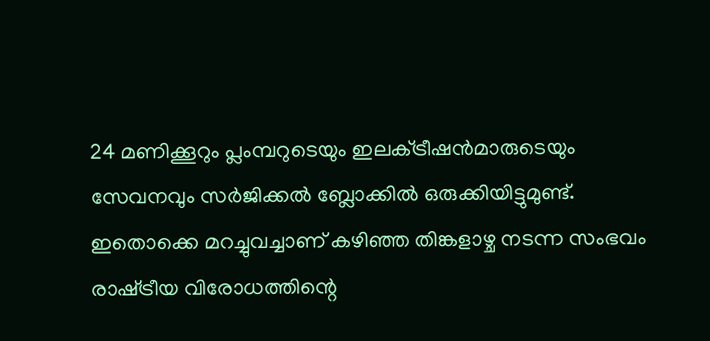24 മണിക്കൂറും പ്ലംമ്പറുടെയും ഇലക്‌ട്രീഷൻമാരുടെയും സേവനവും സർജിക്കൽ ബ്ലോക്കിൽ ഒരുക്കിയിട്ടുമുണ്ട്‌. ഇതൊക്കെ മറച്ചുവച്ചാണ്‌ കഴിഞ്ഞ തിങ്കളാഴ്ച നടന്ന സംഭവം രാഷ്‌ട്രീയ വിരോധത്തിന്റെ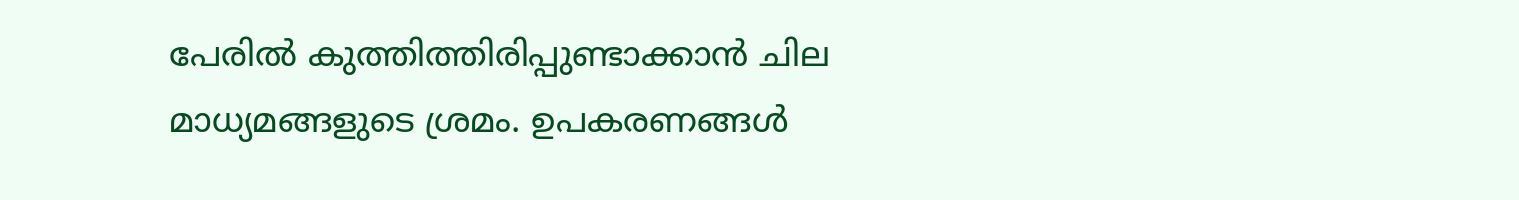പേരിൽ കുത്തിത്തിരിപ്പുണ്ടാക്കാൻ ചില മാധ്യമങ്ങളുടെ ശ്രമം. ഉപകരണങ്ങൾ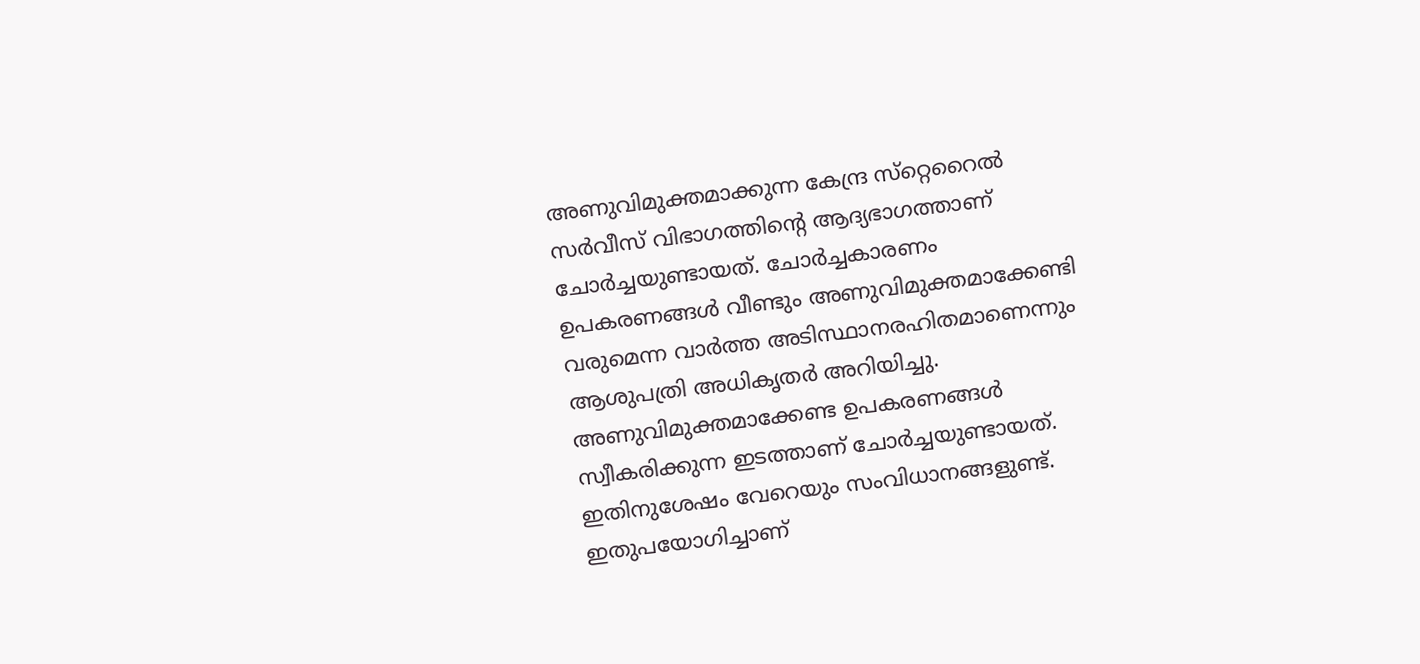അണുവിമുക്തമാക്കുന്ന കേന്ദ്ര സ്‌റ്റെറൈൽ സർവീസ്‌ വിഭാഗത്തിന്റെ ആദ്യഭാഗത്താണ്‌ ചോർച്ചയുണ്ടായത്‌. ചോർച്ചകാരണം ഉപകരണങ്ങൾ വീണ്ടും അണുവിമുക്തമാക്കേണ്ടി വരുമെന്ന വാർത്ത അടിസ്ഥാനരഹിതമാണെന്നും ആശുപത്രി അധികൃതർ അറിയിച്ചു. അണുവിമുക്തമാക്കേണ്ട ഉപകരണങ്ങൾ സ്വീകരിക്കുന്ന ഇടത്താണ്‌ ചോർച്ചയുണ്ടായത്‌. ഇതിനുശേഷം വേറെയും സംവിധാനങ്ങളുണ്ട്‌. ഇതുപയോഗിച്ചാണ്‌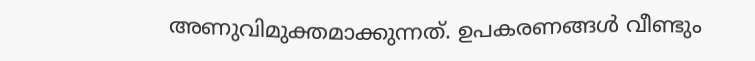അണുവിമുക്തമാക്കുന്നത്‌. ഉപകരണങ്ങൾ വീണ്ടും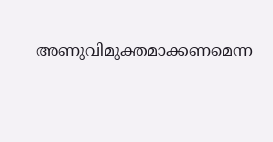അണുവിമുക്തമാക്കണമെന്ന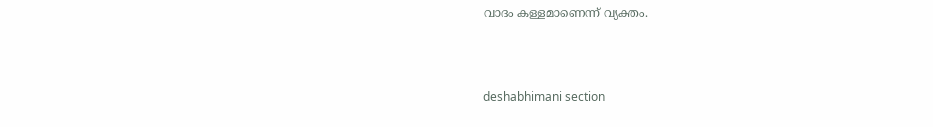വാദം കള്ളമാണെന്ന്‌ വ്യക്തം.



deshabhimani section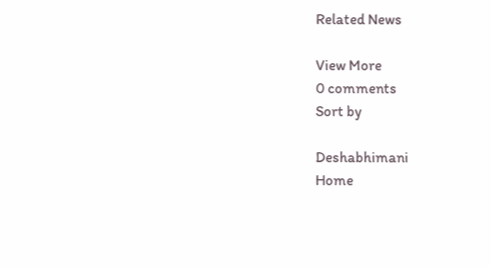Related News

View More
0 comments
Sort by

Deshabhimani
Home